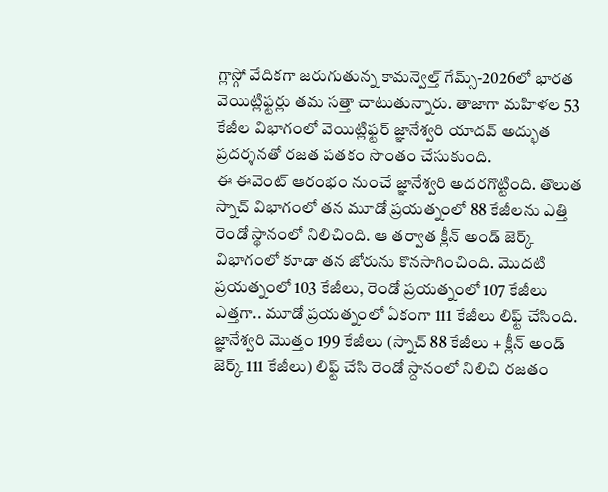గ్లాస్గో వేదికగా జరుగుతున్న కామన్వెల్త్ గేమ్స్-2026లో భారత వెయిట్లిఫ్టర్లు తమ సత్తా చాటుతున్నారు. తాజాగా మహిళల 53 కేజీల విభాగంలో వెయిట్లిఫ్టర్ జ్ఞానేశ్వరి యాదవ్ అద్భుత ప్రదర్శనతో రజత పతకం సొంతం చేసుకుంది.
ఈ ఈవెంట్ ఆరంభం నుంచే జ్ఞానేశ్వరి అదరగొట్టింది. తొలుత స్నాచ్ విభాగంలో తన మూడో ప్రయత్నంలో 88 కేజీలను ఎత్తి రెండో స్థానంలో నిలిచింది. ఆ తర్వాత క్లీన్ అండ్ జెర్క్ విభాగంలో కూడా తన జోరును కొనసాగించింది. మొదటి ప్రయత్నంలో 103 కేజీలు, రెండో ప్రయత్నంలో 107 కేజీలు ఎత్తగా.. మూడో ప్రయత్నంలో ఏకంగా 111 కేజీలు లిఫ్ట్ చేసింది.
జ్ఞానేశ్వరి మొత్తం 199 కేజీలు (స్నాచ్ 88 కేజీలు + క్లీన్ అండ్ జెర్క్ 111 కేజీలు) లిఫ్ట్ చేసి రెండో స్దానంలో నిలిచి రజతం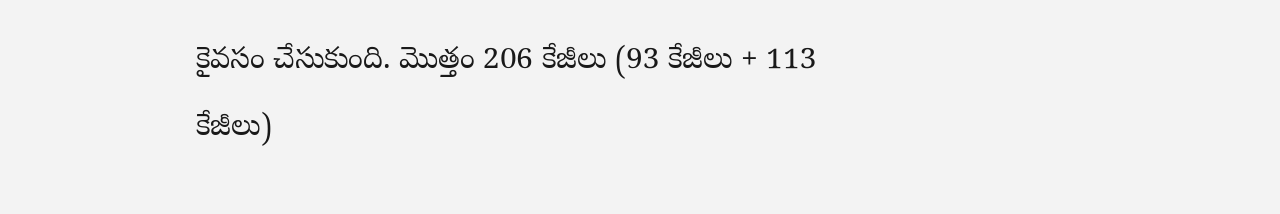కైవసం చేసుకుంది. మొత్తం 206 కేజీలు (93 కేజీలు + 113 కేజీలు)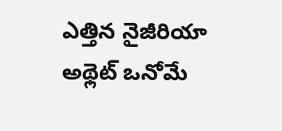ఎత్తిన నైజీరియా అథ్లెట్ ఒనోమే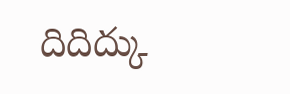దిదిద్కు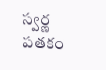స్వర్ణ పతకం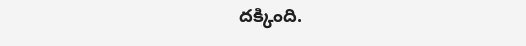దక్కింది.